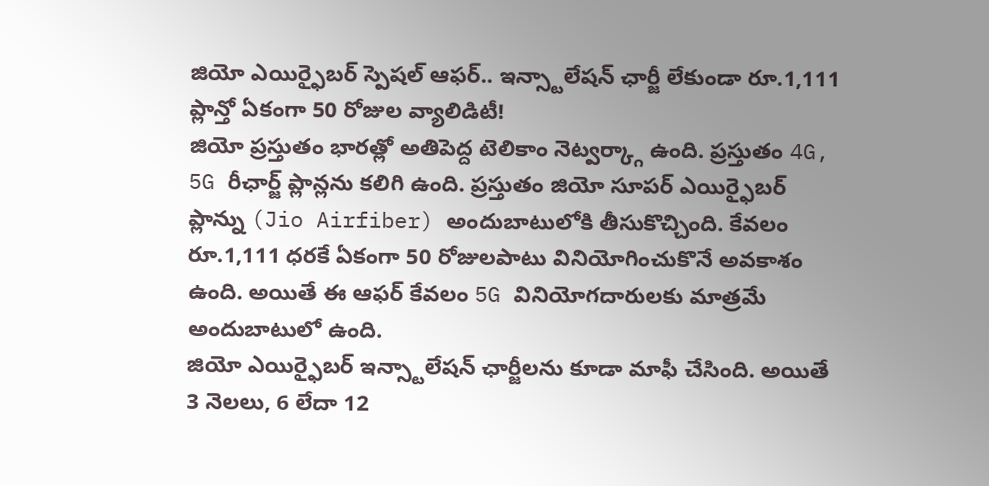జియో ఎయిర్ఫైబర్ స్పెషల్ ఆఫర్.. ఇన్స్టాలేషన్ ఛార్జీ లేకుండా రూ.1,111 ప్లాన్తో ఏకంగా 50 రోజుల వ్యాలిడిటీ!
జియో ప్రస్తుతం భారత్లో అతిపెద్ద టెలికాం నెట్వర్క్గా ఉంది. ప్రస్తుతం 4G, 5G రీఛార్జ్ ప్లాన్లను కలిగి ఉంది. ప్రస్తుతం జియో సూపర్ ఎయిర్ఫైబర్ ప్లాన్ను (Jio Airfiber) అందుబాటులోకి తీసుకొచ్చింది. కేవలం రూ.1,111 ధరకే ఏకంగా 50 రోజులపాటు వినియోగించుకొనే అవకాశం ఉంది. అయితే ఈ ఆఫర్ కేవలం 5G వినియోగదారులకు మాత్రమే అందుబాటులో ఉంది.
జియో ఎయిర్ఫైబర్ ఇన్స్టాలేషన్ ఛార్జీలను కూడా మాఫీ చేసింది. అయితే 3 నెలలు, 6 లేదా 12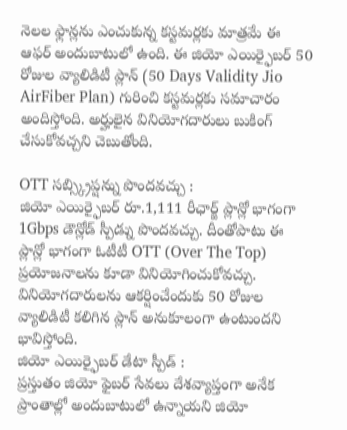నెలల ఫ్లాన్లను ఎంచుకున్న కస్టమర్లకు మాత్రమే ఈ ఆఫర్ అందుబాటులో ఉంది. ఈ జియో ఎయిర్ఫైబర్ 50 రోజుల వ్యాలిడిటీ ప్లాన్ (50 Days Validity Jio AirFiber Plan) గురించి కస్టమర్లకు సమాచారం అందిస్తోంది. అర్హులైన వినియోగదారులు బుకింగ్ చేసుకోవచ్చని చెబుతోంది.

OTT సబ్స్క్రిప్షన్ను పొందవచ్చు :
జియో ఎయిర్ఫైబర్ రూ.1,111 రీఛార్జ్ ప్లాన్లో భాగంగా 1Gbps డౌన్లోడ్ స్పీడ్ను పొందవచ్చు. దీంతోపాటు ఈ ప్లాన్లో భాగంగా ఓటీటీ OTT (Over The Top) ప్రయోజనాలను కూడా వినియోగించుకోవచ్చు. వినియోగదారులను ఆకర్షించేందుకు 50 రోజుల వ్యాలిడిటీ కలిగిన ప్లాన్ అనుకూలంగా ఉంటుందని భావిస్తోంది.
జియో ఎయిర్ఫైబర్ డేటా స్పీడ్ :
ప్రస్తుతం జియో ఫైబర్ సేవలు దేశవ్యాప్తంగా అనేక ప్రాంతాల్లో అందుబాటులో ఉన్నాయని జియో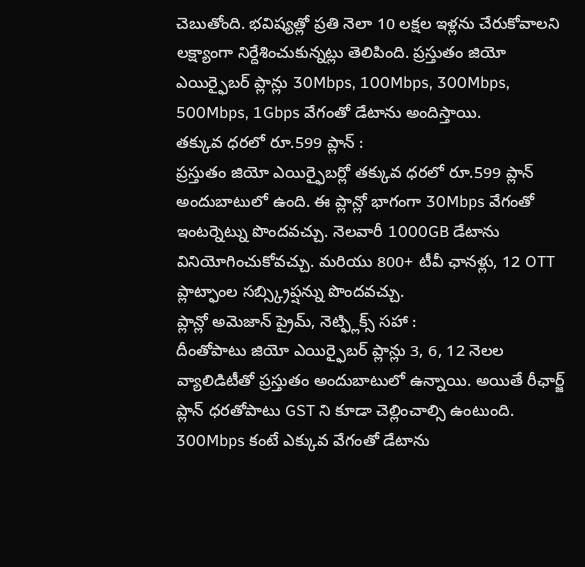చెబుతోంది. భవిష్యత్లో ప్రతి నెలా 10 లక్షల ఇళ్లను చేరుకోవాలని లక్ష్యాంగా నిర్దేశించుకున్నట్లు తెలిపింది. ప్రస్తుతం జియో ఎయిర్ఫైబర్ ప్లాన్లు 30Mbps, 100Mbps, 300Mbps, 500Mbps, 1Gbps వేగంతో డేటాను అందిస్తాయి.
తక్కువ ధరలో రూ.599 ప్లాన్ :
ప్రస్తుతం జియో ఎయిర్ఫైబర్లో తక్కువ ధరలో రూ.599 ప్లాన్ అందుబాటులో ఉంది. ఈ ప్లాన్లో భాగంగా 30Mbps వేగంతో ఇంటర్నెట్ను పొందవచ్చు. నెలవారీ 1000GB డేటాను వినియోగించుకోవచ్చు. మరియు 800+ టీవీ ఛానళ్లు, 12 OTT ప్లాట్ఫాంల సబ్స్క్రిప్షన్ను పొందవచ్చు.
ప్లాన్లో అమెజాన్ ప్రైమ్, నెట్ఫ్లిక్స్ సహా :
దీంతోపాటు జియో ఎయిర్ఫైబర్ ప్లాన్లు 3, 6, 12 నెలల వ్యాలిడిటీతో ప్రస్తుతం అందుబాటులో ఉన్నాయి. అయితే రీఛార్జ్ ప్లాన్ ధరతోపాటు GST ని కూడా చెల్లించాల్సి ఉంటుంది. 300Mbps కంటే ఎక్కువ వేగంతో డేటాను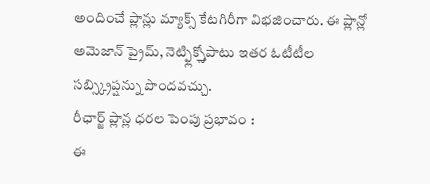అందించే ప్లాన్లు మ్యాక్స్ కేటగిరీగా విభజించారు. ఈ ప్లాన్లో అమెజాన్ ప్రైమ్, నెట్ఫ్లిక్స్తోపాటు ఇతర ఓటీటీల సబ్స్క్రిప్షన్ను పొందవచ్చు.
రీఛార్జ్ ప్లాన్ల ధరల పెంపు ప్రభావం :
ఈ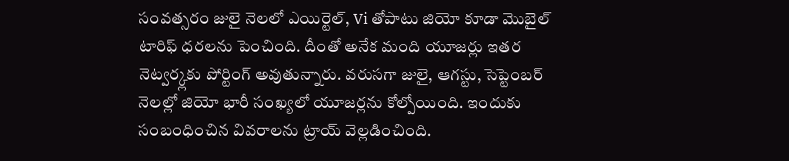సంవత్సరం జులై నెలలో ఎయిర్టెల్, Vi తోపాటు జియో కూడా మొబైల్ టారిఫ్ ధరలను పెంచింది. దీంతో అనేక మంది యూజర్లు ఇతర నెట్వర్క్లకు పోర్టింగ్ అవుతున్నారు. వరుసగా జులై, ఆగస్టు, సెప్టెంబర్ నెలల్లో జియో భారీ సంఖ్యలో యూజర్లను కోల్పోయింది. ఇందుకు సంబంధించిన వివరాలను ట్రాయ్ వెల్లడించింది.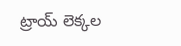ట్రాయ్ లెక్కల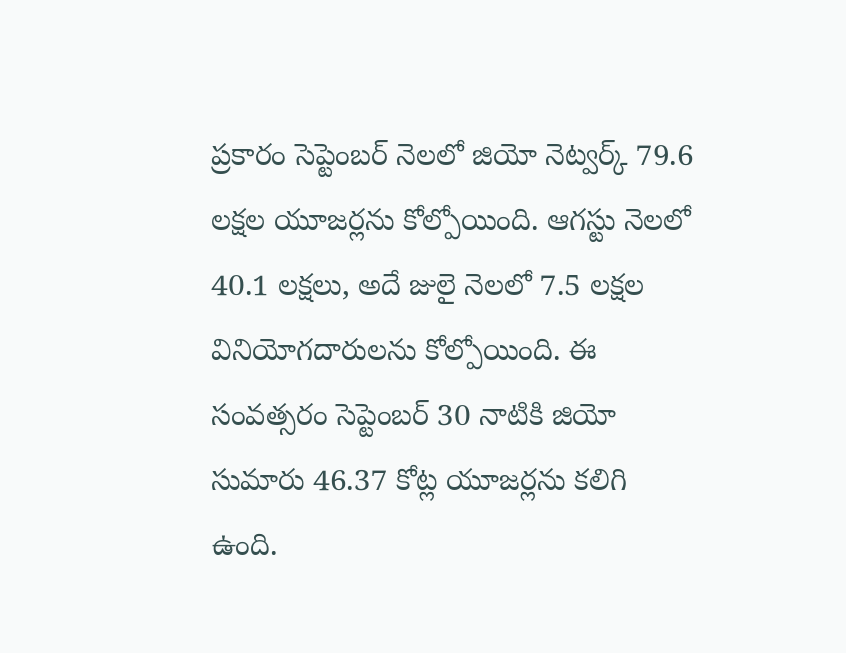ప్రకారం సెప్టెంబర్ నెలలో జియో నెట్వర్క్ 79.6 లక్షల యూజర్లను కోల్పోయింది. ఆగస్టు నెలలో 40.1 లక్షలు, అదే జులై నెలలో 7.5 లక్షల వినియోగదారులను కోల్పోయింది. ఈ సంవత్సరం సెప్టెంబర్ 30 నాటికి జియో సుమారు 46.37 కోట్ల యూజర్లను కలిగి ఉంది.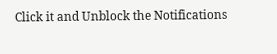Click it and Unblock the Notifications